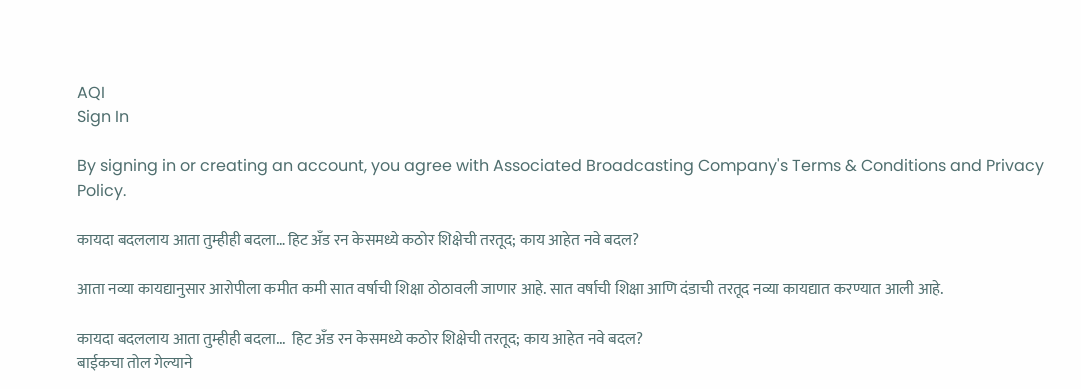AQI
Sign In

By signing in or creating an account, you agree with Associated Broadcasting Company's Terms & Conditions and Privacy Policy.

कायदा बदललाय आता तुम्हीही बदला… हिट अँड रन केसमध्ये कठोर शिक्षेची तरतूद; काय आहेत नवे बदल?

आता नव्या कायद्यानुसार आरोपीला कमीत कमी सात वर्षाची शिक्षा ठोठावली जाणार आहे. सात वर्षाची शिक्षा आणि दंडाची तरतूद नव्या कायद्यात करण्यात आली आहे.

कायदा बदललाय आता तुम्हीही बदला...  हिट अँड रन केसमध्ये कठोर शिक्षेची तरतूद; काय आहेत नवे बदल?
बाईकचा तोल गेल्याने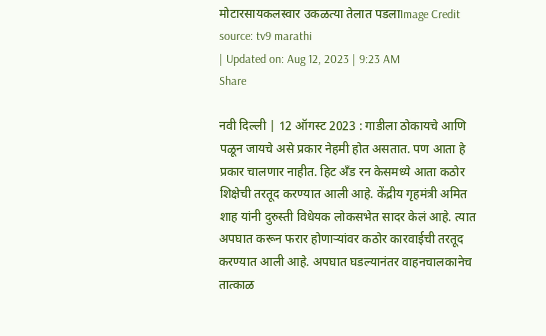मोटारसायकलस्वार उकळत्या तेलात पडलाImage Credit source: tv9 marathi
| Updated on: Aug 12, 2023 | 9:23 AM
Share

नवी दिल्ली | 12 ऑगस्ट 2023 : गाडीला ठोकायचे आणि पळून जायचे असे प्रकार नेहमी होत असतात. पण आता हे प्रकार चालणार नाहीत. हिट अँड रन केसमध्ये आता कठोर शिक्षेची तरतूद करण्यात आली आहे. केंद्रीय गृहमंत्री अमित शाह यांनी दुरुस्ती विधेयक लोकसभेत सादर केलं आहे. त्यात अपघात करून फरार होणाऱ्यांवर कठोर कारवाईची तरतूद करण्यात आली आहे. अपघात घडल्यानंतर वाहनचालकानेच तात्काळ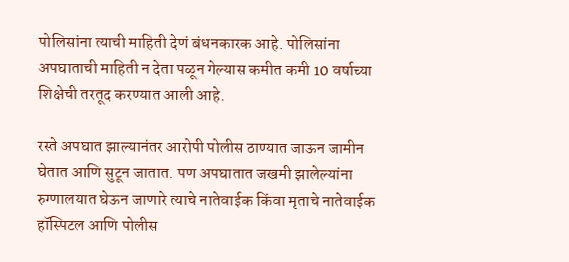पोलिसांना त्याची माहिती देणं बंधनकारक आहे. पोलिसांना अपघाताची माहिती न देता पळून गेल्यास कमीत कमी 10 वर्षाच्या शिक्षेची तरतूद करण्यात आली आहे.

रस्ते अपघात झाल्यानंतर आरोपी पोलीस ठाण्यात जाऊन जामीन घेतात आणि सुटून जातात. पण अपघातात जखमी झालेल्यांना रुग्णालयात घेऊन जाणारे त्याचे नातेवाईक किंवा मृताचे नातेवाईक हॉस्पिटल आणि पोलीस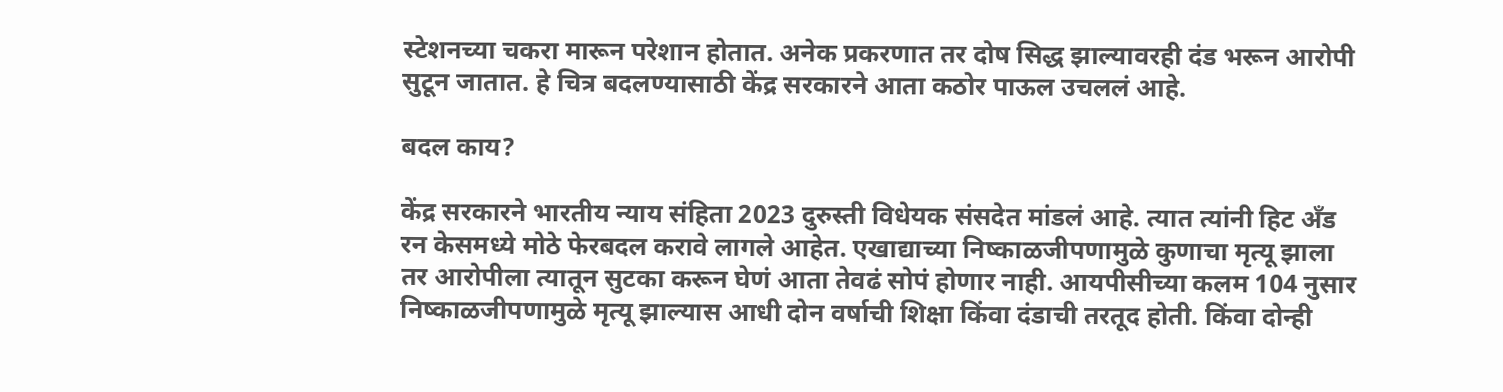स्टेशनच्या चकरा मारून परेशान होतात. अनेक प्रकरणात तर दोष सिद्ध झाल्यावरही दंड भरून आरोपी सुटून जातात. हे चित्र बदलण्यासाठी केंद्र सरकारने आता कठोर पाऊल उचललं आहे.

बदल काय?

केंद्र सरकारने भारतीय न्याय संहिता 2023 दुरुस्ती विधेयक संसदेत मांडलं आहे. त्यात त्यांनी हिट अँड रन केसमध्ये मोठे फेरबदल करावे लागले आहेत. एखाद्याच्या निष्काळजीपणामुळे कुणाचा मृत्यू झाला तर आरोपीला त्यातून सुटका करून घेणं आता तेवढं सोपं होणार नाही. आयपीसीच्या कलम 104 नुसार निष्काळजीपणामुळे मृत्यू झाल्यास आधी दोन वर्षाची शिक्षा किंवा दंडाची तरतूद होती. किंवा दोन्ही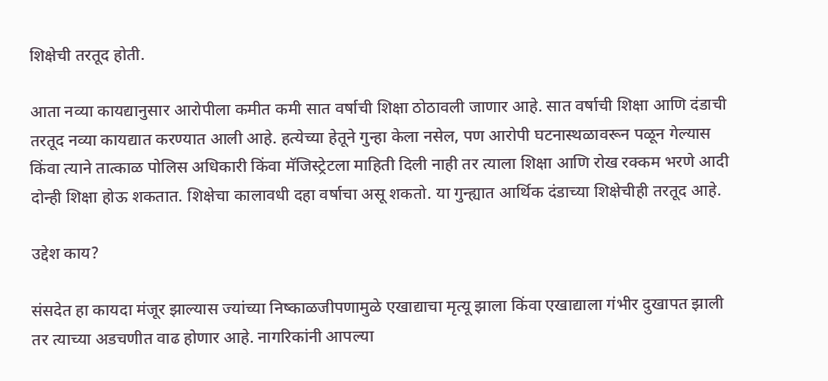शिक्षेची तरतूद होती.

आता नव्या कायद्यानुसार आरोपीला कमीत कमी सात वर्षाची शिक्षा ठोठावली जाणार आहे. सात वर्षाची शिक्षा आणि दंडाची तरतूद नव्या कायद्यात करण्यात आली आहे. हत्येच्या हेतूने गुन्हा केला नसेल, पण आरोपी घटनास्थळावरून पळून गेल्यास किंवा त्याने तात्काळ पोलिस अधिकारी किंवा मॅजिस्ट्रेटला माहिती दिली नाही तर त्याला शिक्षा आणि रोख रक्कम भरणे आदी दोन्ही शिक्षा होऊ शकतात. शिक्षेचा कालावधी दहा वर्षाचा असू शकतो. या गुन्ह्यात आर्थिक दंडाच्या शिक्षेचीही तरतूद आहे.

उद्देश काय?

संसदेत हा कायदा मंजूर झाल्यास ज्यांच्या निष्काळजीपणामुळे एखाद्याचा मृत्यू झाला किंवा एखाद्याला गंभीर दुखापत झाली तर त्याच्या अडचणीत वाढ होणार आहे. नागरिकांनी आपल्या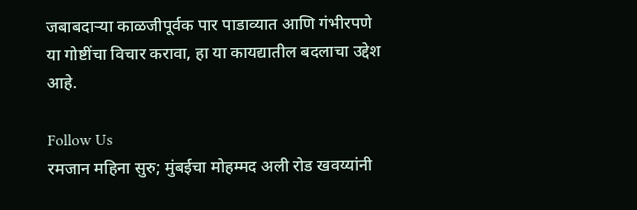जबाबदाऱ्या काळजीपूर्वक पार पाडाव्यात आणि गंभीरपणे या गोष्टींचा विचार करावा, हा या कायद्यातील बदलाचा उद्देश आहे.

Follow Us
रमजान महिना सुरु; मुंबईचा मोहम्मद अली रोड खवय्यांनी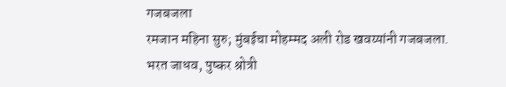गजबजला
रमजान महिना सुरु; मुंबईचा मोहम्मद अली रोड खवय्यांनी गजबजला.
भरत जाधव, पुष्कर श्रोत्री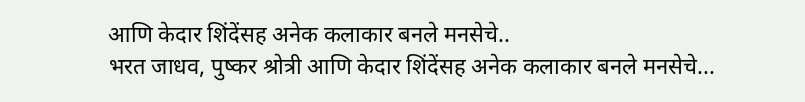आणि केदार शिंदेंसह अनेक कलाकार बनले मनसेचे..
भरत जाधव, पुष्कर श्रोत्री आणि केदार शिंदेंसह अनेक कलाकार बनले मनसेचे...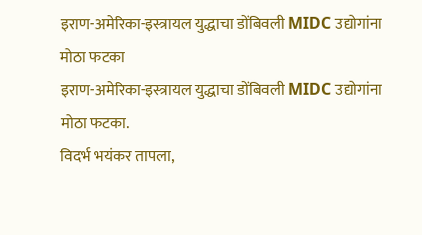इराण-अमेरिका-इस्त्रायल युद्धाचा डोंबिवली MIDC उद्योगांना मोठा फटका
इराण-अमेरिका-इस्त्रायल युद्धाचा डोंबिवली MIDC उद्योगांना मोठा फटका.
विदर्भ भयंकर तापला,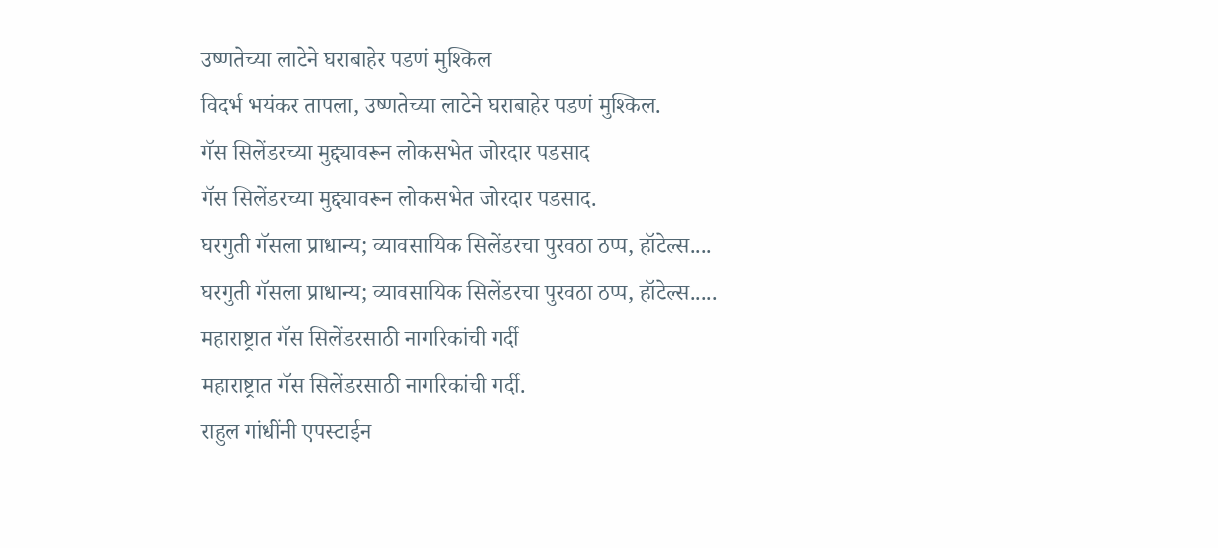उष्णतेच्या लाटेने घराबाहेर पडणं मुश्किल
विदर्भ भयंकर तापला, उष्णतेच्या लाटेने घराबाहेर पडणं मुश्किल.
गॅस सिलेंडरच्या मुद्द्यावरून लोकसभेत जोरदार पडसाद
गॅस सिलेंडरच्या मुद्द्यावरून लोकसभेत जोरदार पडसाद.
घरगुती गॅसला प्राधान्य; व्यावसायिक सिलेंडरचा पुरवठा ठप्प, हॉटेल्स....
घरगुती गॅसला प्राधान्य; व्यावसायिक सिलेंडरचा पुरवठा ठप्प, हॉटेल्स.....
महाराष्ट्रात गॅस सिलेंडरसाठी नागरिकांची गर्दी
महाराष्ट्रात गॅस सिलेंडरसाठी नागरिकांची गर्दी.
राहुल गांधींनी एपस्टाईन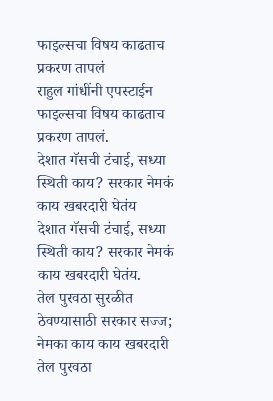फाइल्सचा विषय काढताच प्रकरण तापलं
राहुल गांधींनी एपस्टाईन फाइल्सचा विषय काढताच प्रकरण तापलं.
देशात गॅसची टंचाई, सध्या स्थिती काय? सरकार नेमकं काय खबरदारी घेतंय
देशात गॅसची टंचाई, सध्या स्थिती काय? सरकार नेमकं काय खबरदारी घेतंय.
तेल पुरवठा सुरळीत ठेवण्यासाठी सरकार सज्ज; नेमका काय काय खबरदारी
तेल पुरवठा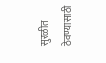सुरळीत ठेवण्यासाठी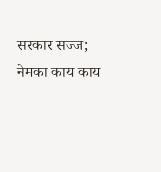सरकार सज्ज; नेमका काय काय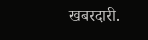खबरदारी.